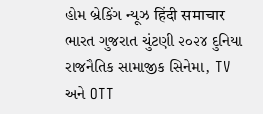હોમ બ્રેકિંગ ન્યૂઝ हिंदी समाचार ભારત ગુજરાત ચુંટણી ૨૦૨૪ દુનિયા રાજનૈતિક સામાજીક સિનેમા, TV અને OTT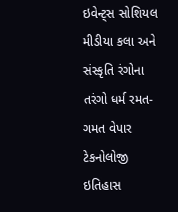ઇવેન્ટ્સ સોશિયલ મીડીયા કલા અને સંસ્કૃતિ રંગોના તરંગો ધર્મ રમત-ગમત વેપાર ટેકનોલોજી ઇતિહાસ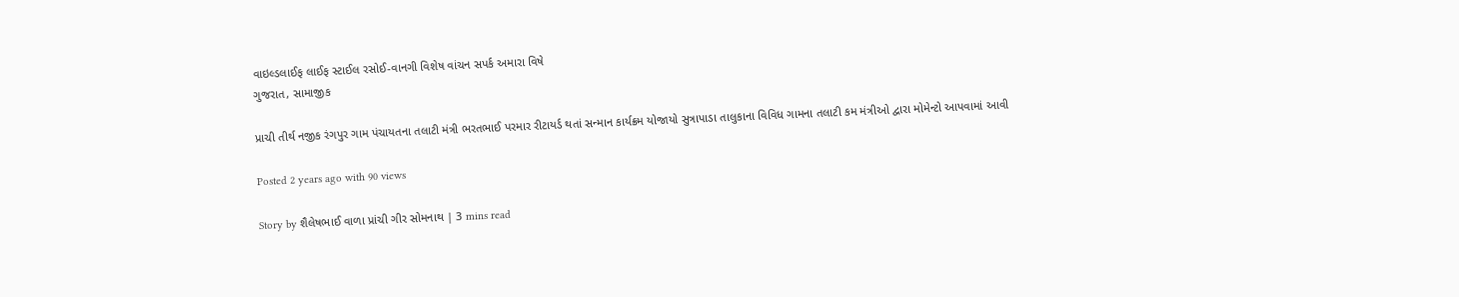વાઇલ્ડલાઈફ લાઈફ સ્ટાઈલ રસોઈ-વાનગી વિશેષ વાંચન સપર્ક અમારા વિષે
ગુજરાત, સામાજીક

પ્રાચી તીર્થ નજીક રંગપુર ગામ પંચાયતના તલાટી મંત્રી ભરતભાઈ પરમાર રીટાયર્ડ થતાં સન્માન કાર્યક્રમ યોજાયો સુત્રાપાડા તાલુકાના વિવિધ ગામના તલાટી કમ મંત્રીઓ દ્વારા મોમેન્ટો આપવામાં આવી

Posted 2 years ago with 90 views

Story by શૈલેષભાઈ વાળા પ્રાંચી ગીર સોમનાથ | 3 mins read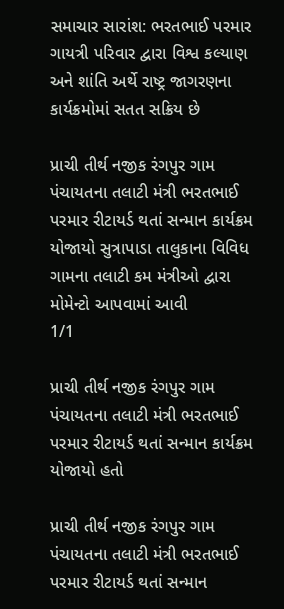સમાચાર સારાંશ: ભરતભાઈ પરમાર ગાયત્રી પરિવાર દ્વારા વિશ્વ કલ્યાણ અને શાંતિ અર્થે રાષ્ટ્ર જાગરણના કાર્યક્રમોમાં સતત સક્રિય છે

પ્રાચી તીર્થ નજીક રંગપુર ગામ પંચાયતના તલાટી મંત્રી ભરતભાઈ પરમાર રીટાયર્ડ થતાં સન્માન કાર્યક્રમ યોજાયો સુત્રાપાડા તાલુકાના વિવિધ ગામના તલાટી કમ મંત્રીઓ દ્વારા મોમેન્ટો આપવામાં આવી
1/1

પ્રાચી તીર્થ નજીક રંગપુર ગામ પંચાયતના તલાટી મંત્રી ભરતભાઈ પરમાર રીટાયર્ડ થતાં સન્માન કાર્યક્રમ યોજાયો હતો

પ્રાચી તીર્થ નજીક રંગપુર ગામ પંચાયતના તલાટી મંત્રી ભરતભાઈ પરમાર રીટાયર્ડ થતાં સન્માન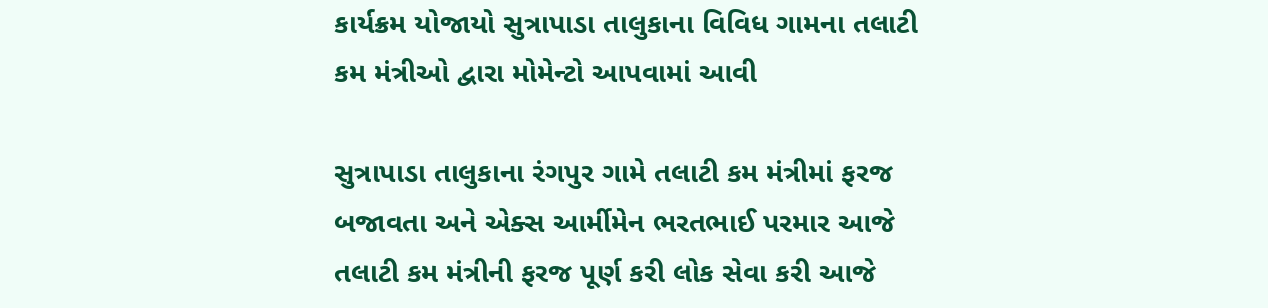કાર્યક્રમ યોજાયો સુત્રાપાડા તાલુકાના વિવિધ ગામના તલાટી કમ મંત્રીઓ દ્વારા મોમેન્ટો આપવામાં આવી

સુત્રાપાડા તાલુકાના રંગપુર ગામે તલાટી કમ મંત્રીમાં ફરજ બજાવતા અને એક્સ આર્મીમેન ભરતભાઈ પરમાર આજે તલાટી કમ મંત્રીની ફરજ પૂર્ણ કરી લોક સેવા કરી આજે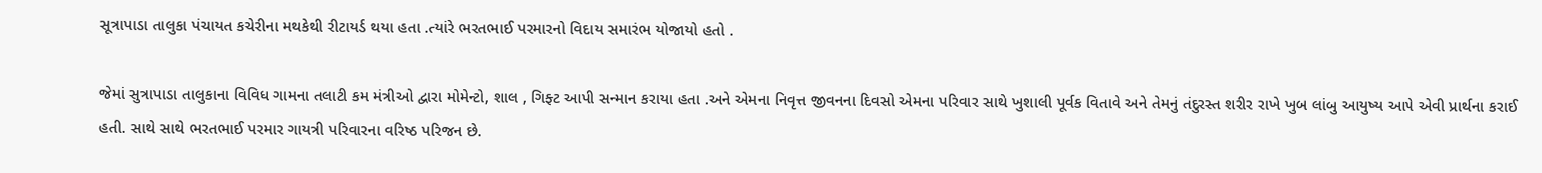સૂત્રાપાડા તાલુકા પંચાયત કચેરીના મથકેથી રીટાયર્ડ થયા હતા .ત્યાંરે ભરતભાઈ પરમારનો વિદાય સમારંભ યોજાયો હતો .

જેમાં સુત્રાપાડા તાલુકાના વિવિધ ગામના તલાટી કમ મંત્રીઓ દ્વારા મોમેન્ટો, શાલ , ગિફ્ટ આપી સન્માન કરાયા હતા .અને એમના નિવૃત્ત જીવનના દિવસો એમના પરિવાર સાથે ખુશાલી પૂર્વક વિતાવે અને તેમનું તંદુરસ્ત શરીર રાખે ખુબ લાંબુ આયુષ્ય આપે એવી પ્રાર્થના કરાઈ હતી. સાથે સાથે ભરતભાઈ પરમાર ગાયત્રી પરિવારના વરિષ્ઠ પરિજન છે.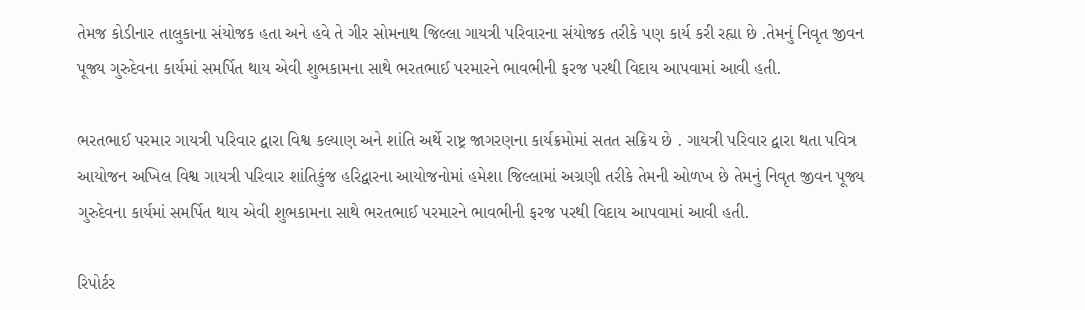તેમજ કોડીનાર તાલુકાના સંયોજક હતા અને હવે તે ગીર સોમનાથ જિલ્લા ગાયત્રી પરિવારના સંયોજક તરીકે પણ કાર્ય કરી રહ્યા છે .તેમનું નિવૃત જીવન પૂજ્ય ગુરુદેવના કાર્યમાં સમર્પિત થાય એવી શુભકામના સાથે ભરતભાઈ પરમારને ભાવભીની ફરજ પરથી વિદાય આપવામાં આવી હતી.

ભરતભાઈ પરમાર ગાયત્રી પરિવાર દ્વારા વિશ્વ કલ્યાણ અને શાંતિ અર્થે રાષ્ટ્ર જાગરણના કાર્યક્રમોમાં સતત સક્રિય છે . ગાયત્રી પરિવાર દ્વારા થતા પવિત્ર આયોજન અખિલ વિશ્વ ગાયત્રી પરિવાર શાંતિકુંજ હરિદ્વારના આયોજનોમાં હમેશા જિલ્લામાં અગ્રણી તરીકે તેમની ઓળખ છે તેમનું નિવૃત જીવન પૂજ્ય ગુરુદેવના કાર્યમાં સમર્પિત થાય એવી શુભકામના સાથે ભરતભાઈ પરમારને ભાવભીની ફરજ પરથી વિદાય આપવામાં આવી હતી.

રિપોર્ટર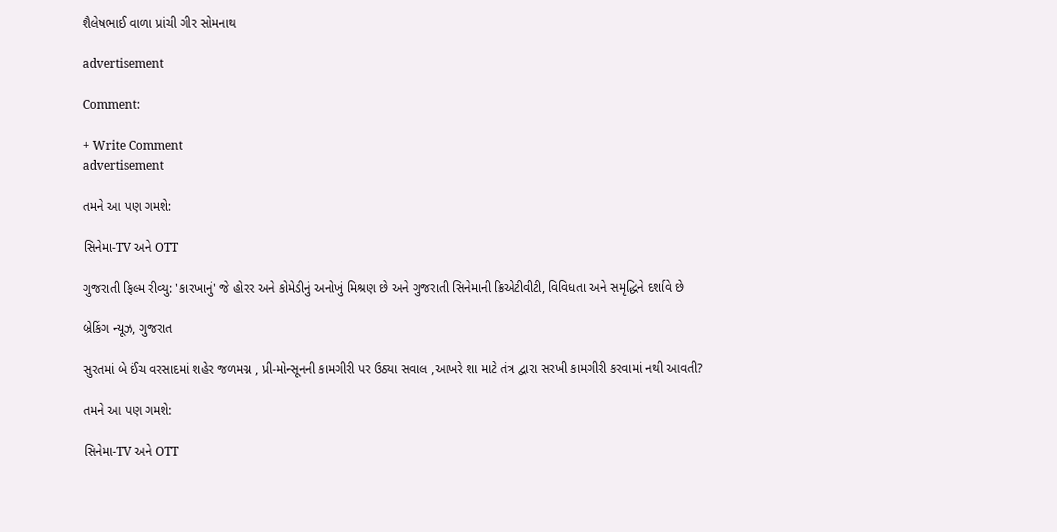શૈલેષભાઈ વાળા પ્રાંચી ગીર સોમનાથ

advertisement

Comment:

+ Write Comment
advertisement

તમને આ પણ ગમશે:

સિનેમા-TV અને OTT

ગુજરાતી ફિલ્મ રીવ્યુ: 'કારખાનું' જે હોરર અને કોમેડીનું અનોખું મિશ્રણ છે અને ગુજરાતી સિનેમાની ક્રિએટીવીટી, વિવિધતા અને સમૃદ્ધિને દર્શાવે છે

બ્રેકિંગ ન્યૂઝ, ગુજરાત

સુરતમાં બે ઈંચ વરસાદમાં શહેર જળમગ્ન , પ્રી-મોન્સૂનની કામગીરી પર ઉઠ્યા સવાલ ,આખરે શા માટે તંત્ર દ્વારા સરખી કામગીરી કરવામાં નથી આવતી?

તમને આ પણ ગમશે:

સિનેમા-TV અને OTT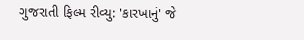ગુજરાતી ફિલ્મ રીવ્યુ: 'કારખાનું' જે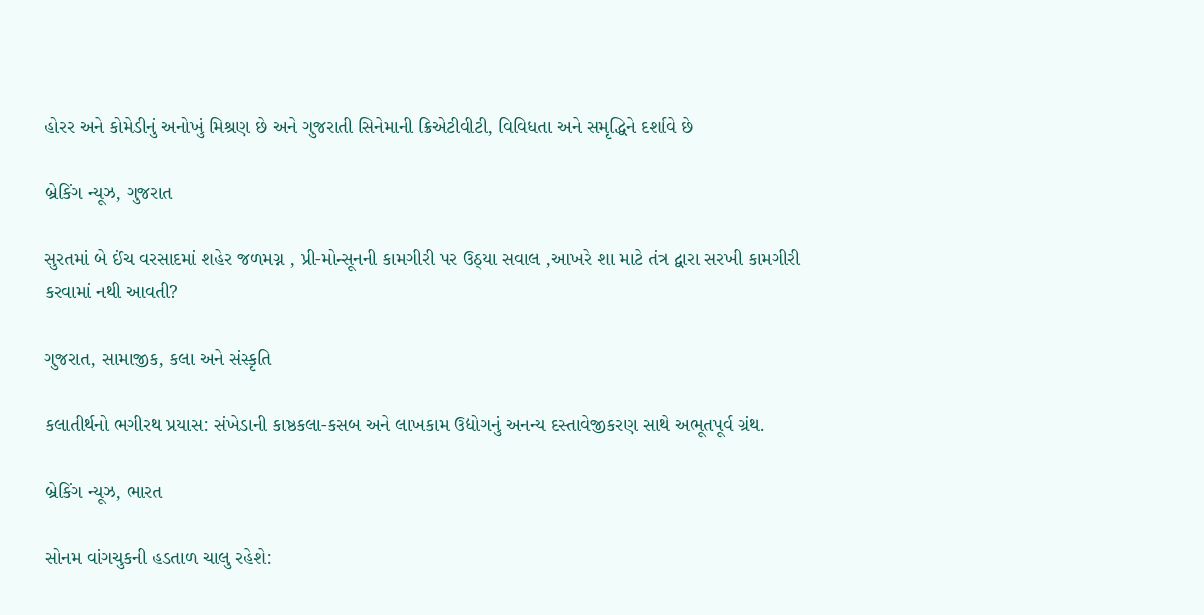હોરર અને કોમેડીનું અનોખું મિશ્રણ છે અને ગુજરાતી સિનેમાની ક્રિએટીવીટી, વિવિધતા અને સમૃદ્ધિને દર્શાવે છે

બ્રેકિંગ ન્યૂઝ, ગુજરાત

સુરતમાં બે ઈંચ વરસાદમાં શહેર જળમગ્ન , પ્રી-મોન્સૂનની કામગીરી પર ઉઠ્યા સવાલ ,આખરે શા માટે તંત્ર દ્વારા સરખી કામગીરી કરવામાં નથી આવતી?

ગુજરાત, સામાજીક, કલા અને સંસ્કૃતિ

કલાતીર્થનો ભગીરથ પ્રયાસ: સંખેડાની કાષ્ઠકલા-કસબ અને લાખકામ ઉદ્યોગનું અનન્ય દસ્તાવેજીકરણ સાથે અભૂતપૂર્વ ગ્રંથ.

બ્રેકિંગ ન્યૂઝ, ભારત

સોનમ વાંગચુકની હડતાળ ચાલુ રહેશે: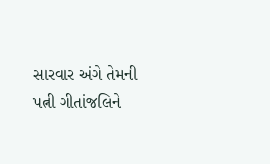સારવાર અંગે તેમની પત્ની ગીતાંજલિને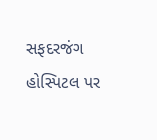સફદરજંગ હોસ્પિટલ પર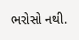ભરોસો નથી.